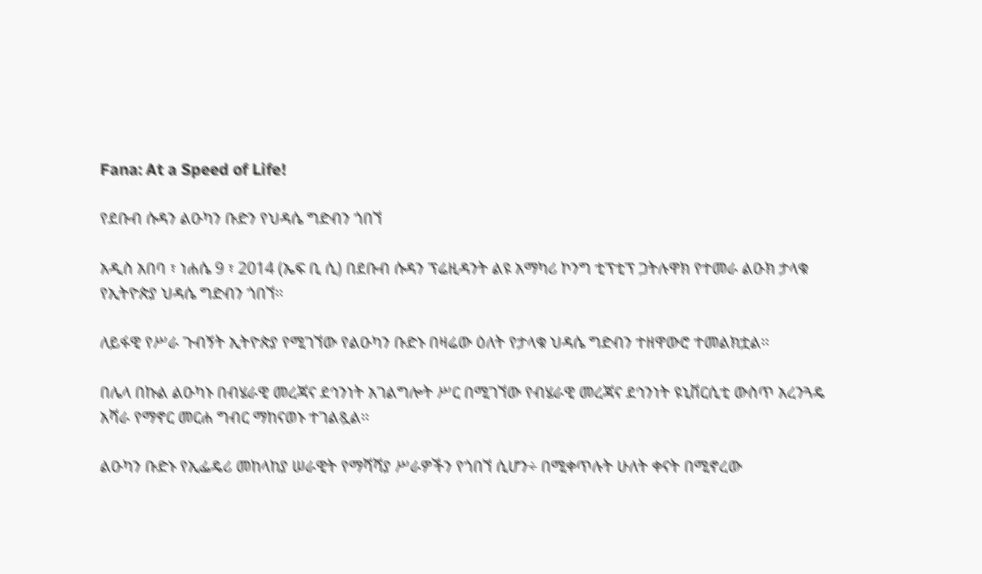Fana: At a Speed of Life!

የደቡብ ሱዳን ልዑካን ቡድን የህዳሴ ግድብን ጎበኘ

አዲስ አበባ ፣ ነሐሴ 9 ፣ 2014 (ኤፍ ቢ ሲ) በደቡብ ሱዳን ፕሬዚዳንት ልዩ አማካሪ ኮንግ ቲፕቲፕ ጋትሉዋክ የተመራ ልዑክ ታላቁ የኢትዮጵያ ህዳሴ ግድብን ጎበኘ፡፡

ለይፋዊ የሥራ ጉብኝት ኢትዮጵያ የሚገኘው የልዑካን ቡድኑ በዛሬው ዕለት የታላቁ ህዳሴ ግድብን ተዘዋውሮ ተመልክቷል፡፡

በሌላ በኩል ልዑካኑ በብሄራዊ መረጃና ደኅንነት አገልግሎት ሥር በሚገኘው የብሄራዊ መረጃና ደኅንነት ዩኒቨርሲቲ ውስጥ አረንጓዴ አሻራ የማኖር መርሐ ግብር ማከናወኑ ተገልጿል፡፡

ልዑካን ቡድኑ የኢፌዴሪ መከላከያ ሠራዊት የማሻሻያ ሥራዎችን የጎበኘ ሲሆን÷ በሚቀጥሉት ሁለት ቀናት በሚኖረው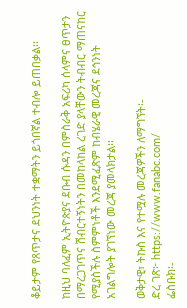ቆይታም የጸጥታና ደህንነት ተቋማትን ይጎበኛል ተብሎ ይጠበቃል፡፡

ከዚህ ባለፈም ኢትዮጵያና ደቡብ ሱዳን በምስራቅ አፍሪካ ሰላምና ፀጥታን በማረጋገጥና ሽብርተኝነትን በመከላከል ረገድ ያላቸውን ትብብር ማጠናከር የሚያስችሉ ስምምነቶች እንደሚፈጽም ከብሄራዊ መረጃና ደኅንነት አገልግሎት ያገኘነው መረጃ ያመላክታል፡፡

ወቅታዊ፣ ትኩስ እና የተሟሉ መረጃዎችን ለማግኘት፡-
ድረ ገጽ፦ https://www.fanabc.com/
ፌስቡክ፡-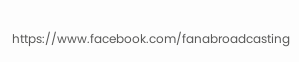https://www.facebook.com/fanabroadcasting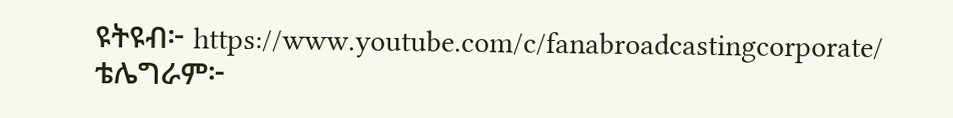ዩትዩብ፦ https://www.youtube.com/c/fanabroadcastingcorporate/
ቴሌግራም፦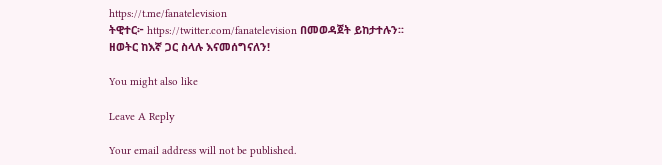https://t.me/fanatelevision
ትዊተር፦ https://twitter.com/fanatelevision በመወዳጀት ይከታተሉን፡፡
ዘወትር ከእኛ ጋር ስላሉ እናመሰግናለን!

You might also like

Leave A Reply

Your email address will not be published.